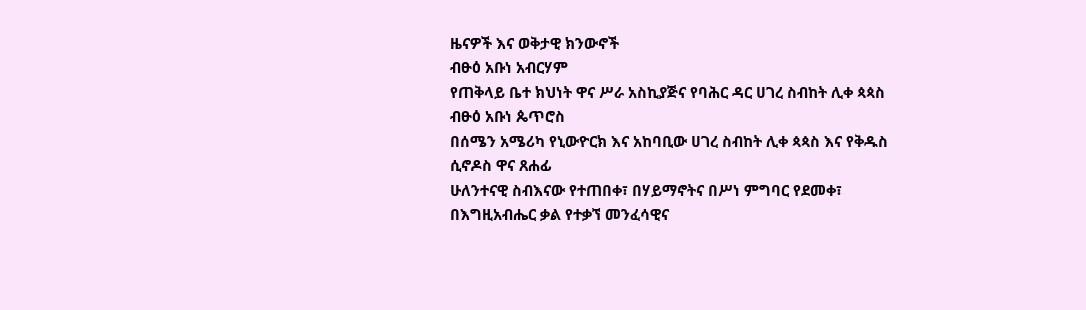ዜናዎች እና ወቅታዊ ክንውኖች
ብፁዕ አቡነ አብርሃም
የጠቅላይ ቤተ ክህነት ዋና ሥራ አስኪያጅና የባሕር ዳር ሀገረ ስብከት ሊቀ ጳጳስ
ብፁዕ አቡነ ጴጥሮስ
በሰሜን አሜሪካ የኒውዮርክ እና አከባቢው ሀገረ ስብከት ሊቀ ጳጳስ እና የቅዱስ ሲኖዶስ ዋና ጸሐፊ
ሁለንተናዊ ስብእናው የተጠበቀ፣ በሃይማኖትና በሥነ ምግባር የደመቀ፣ በእግዚአብሔር ቃል የተቃኘ መንፈሳዊና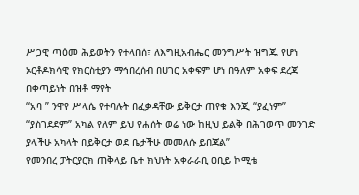ሥጋዊ ጣዕመ ሕይወትን የተላበሰ፣ ለእግዚአብሔር መንግሥት ዝግጁ የሆነ ኦርቶዶክሳዊ የክርስቲያን ማኅበረሰብ በሀገር አቀፍም ሆነ በዓለም አቀፍ ደረጃ በቀጣይነት በዝቶ ማየት
“አባ ” ንዋየ ሥላሴ የተባሉት በፈቃዳቸው ይቅርታ ጠየቁ እንጂ “ያፈነም” “ያስገደደም” አካል የለም ይህ የሐሰት ወሬ ነው ከዚህ ይልቅ በሕገወጥ መንገድ ያላችሁ አካላት በይቅርታ ወደ ቤታችሁ መመለሱ ይበጃል”
የመንበረ ፓትርያርክ ጠቅላይ ቤተ ክህነት አቀራራቢ ዐቢይ ኮሚቴ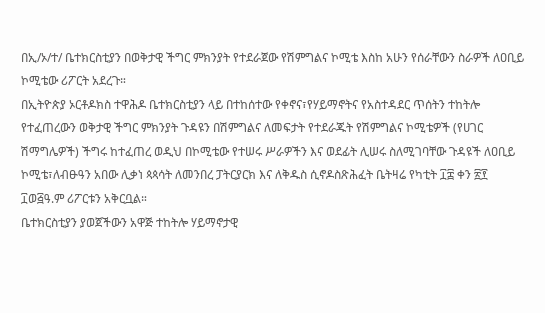በኢ/ኦ/ተ/ ቤተክርስቲያን በወቅታዊ ችግር ምክንያት የተደራጀው የሽምግልና ኮሚቴ እስከ አሁን የሰራቸውን ስራዎች ለዐቢይ ኮሚቴው ሪፖርት አደረጉ።
በኢትዮጵያ ኦርቶዶክስ ተዋሕዶ ቤተክርስቲያን ላይ በተከሰተው የቀኖና፣የሃይማኖትና የአስተዳደር ጥሰትን ተከትሎ የተፈጠረውን ወቅታዊ ችግር ምክንያት ጉዳዩን በሽምግልና ለመፍታት የተደራጁት የሽምግልና ኮሚቴዎች (የሀገር ሽማግሌዎች) ችግሩ ከተፈጠረ ወዲህ በኮሚቴው የተሠሩ ሥራዎችን እና ወደፊት ሊሠሩ ስለሚገባቸው ጉዳዩች ለዐቢይ ኮሚቴ፣ለብፁዓን አበው ሊቃነ ጳጳሳት ለመንበረ ፓትርያርክ እና ለቅዱስ ሲኖዶስጽሕፈት ቤትዛሬ የካቲት ፲፰ ቀን ፳፻ ፲ወ፭ዓ.ም ሪፖርቱን አቅርቧል።
ቤተክርስቲያን ያወጀችውን አዋጅ ተከትሎ ሃይማኖታዊ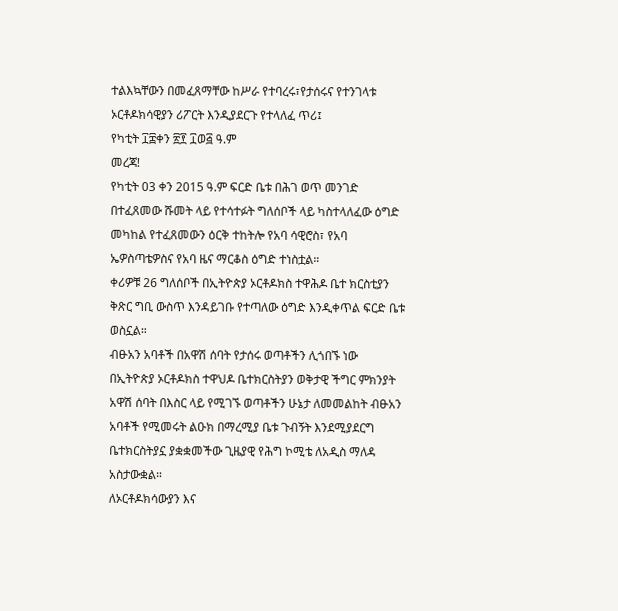ተልእኳቸውን በመፈጸማቸው ከሥራ የተባረሩ፣የታሰሩና የተንገላቱ ኦርቶዶክሳዊያን ሪፖርት እንዲያደርጉ የተላለፈ ጥሪ፤
የካቲት ፲፰ቀን ፳፻ ፲ወ፭ ዓ.ም
መረጃ!
የካቲት 03 ቀን 2015 ዓ.ም ፍርድ ቤቱ በሕገ ወጥ መንገድ በተፈጸመው ሹመት ላይ የተሳተፉት ግለሰቦች ላይ ካስተላለፈው ዕግድ መካከል የተፈጸመውን ዕርቅ ተከትሎ የአባ ሳዊሮስ፣ የአባ ኤዎስጣቴዎስና የአባ ዜና ማርቆስ ዕግድ ተነስቷል።
ቀሪዎቹ 26 ግለሰቦች በኢትዮጵያ ኦርቶዶክስ ተዋሕዶ ቤተ ክርስቲያን ቅጽር ግቢ ውስጥ እንዳይገቡ የተጣለው ዕግድ እንዲቀጥል ፍርድ ቤቱ ወስኗል።
ብፁአን አባቶች በአዋሽ ሰባት የታሰሩ ወጣቶችን ሊጎበኙ ነው
በኢትዮጵያ ኦርቶዶክስ ተዋህዶ ቤተክርስትያን ወቅታዊ ችግር ምክንያት አዋሽ ሰባት በእስር ላይ የሚገኙ ወጣቶችን ሁኔታ ለመመልከት ብፁአን አባቶች የሚመሩት ልዑክ በማረሚያ ቤቱ ጉብኝት እንደሚያደርግ ቤተክርስትያኗ ያቋቋመችው ጊዜያዊ የሕግ ኮሚቴ ለአዲስ ማለዳ አስታውቋል።
ለኦርቶዶክሳውያን እና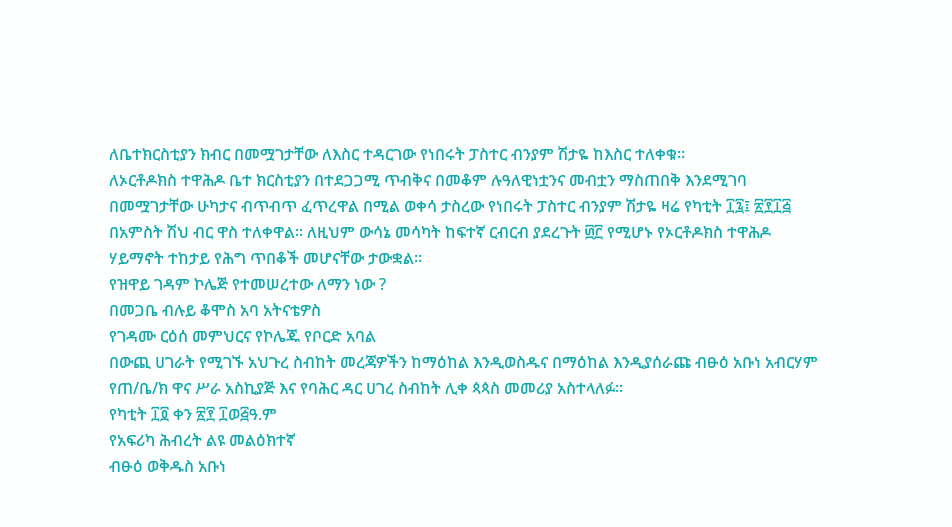ለቤተክርስቲያን ክብር በመሟገታቸው ለእስር ተዳርገው የነበሩት ፓስተር ብንያም ሽታዬ ከእስር ተለቀቁ።
ለኦርቶዶክስ ተዋሕዶ ቤተ ክርስቲያን በተደጋጋሚ ጥብቅና በመቆም ሉዓለዊነቷንና መብቷን ማስጠበቅ እንደሚገባ በመሟገታቸው ሁካታና ብጥብጥ ፈጥረዋል በሚል ወቀሳ ታስረው የነበሩት ፓስተር ብንያም ሽታዬ ዛሬ የካቲት ፲፯፤ ፳፻፲፭ በአምስት ሽህ ብር ዋስ ተለቀዋል፡፡ ለዚህም ውሳኔ መሳካት ከፍተኛ ርብርብ ያደረጉት ፴፫ የሚሆኑ የኦርቶዶክስ ተዋሕዶ ሃይማኖት ተከታይ የሕግ ጥበቆች መሆናቸው ታውቋል፡፡
የዝዋይ ገዳም ኮሌጅ የተመሠረተው ለማን ነው ?
በመጋቤ ብሉይ ቆሞስ አባ አትናቴዎስ
የገዳሙ ርዕሰ መምህርና የኮሌጁ የቦርድ አባል
በውጪ ሀገራት የሚገኙ አህጉረ ስብከት መረጃዎችን ከማዕከል እንዲወስዱና በማዕከል እንዲያሰራጩ ብፁዕ አቡነ አብርሃም የጠ/ቤ/ክ ዋና ሥራ አስኪያጅ እና የባሕር ዳር ሀገረ ስብከት ሊቀ ጳጳስ መመሪያ አስተላለፉ።
የካቲት ፲፬ ቀን ፳፻ ፲ወ፭ዓ.ም
የአፍሪካ ሕብረት ልዩ መልዕክተኛ
ብፁዕ ወቅዱስ አቡነ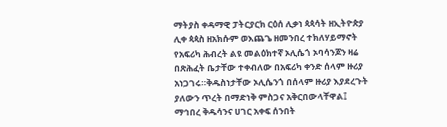ማትያስ ቀዳማዊ ፓትርያርክ ርዕሰ ሊቃነ ጳጳሳት ዘኢትዮጵያ ሊቀ ጳጳስ ዘአክሱም ወእጨጌ ዘመንበረ ተክለሃይማኖት የአፍሪካ ሕብረት ልዩ መልዕክተኛ ኦሊሴጎ ኦባሳንጆን ዛሬ በጽሕፈት ቤታቸው ተቀብለው በአፍሪካ ቀንድ ሰላም ዙሪያ አነጋገሩ።ቅዱስነታቸው ኦሊሴንጎ በሰላም ዙሪያ እያደረጉት ያለውን ጥረት በማድነቅ ምስጋና አቅርበውላቸዋል፤
ማኅበረ ቅዱሳንና ሀገር አቀፍ ሰንበት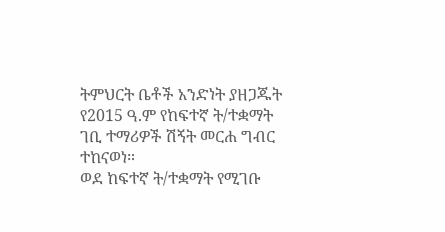ትምህርት ቤቶች አንድነት ያዘጋጁት የ2015 ዓ.ም የከፍተኛ ት/ተቋማት ገቢ ተማሪዎች ሽኝት መርሐ ግብር ተከናወነ።
ወደ ከፍተኛ ት/ተቋማት የሚገቡ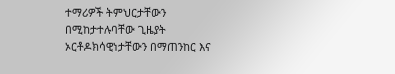ተማሪዎች ትምህርታቸውን በሚከታተሉባቸው ጊዜያት ኦርቶዶክሳዊነታቸውን በማጠንከር እና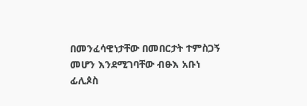በመንፈሳዊነታቸው በመበርታት ተምስጋኝ መሆን እንደሚገባቸው ብፁእ አቡነ ፊሊጶስ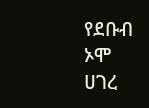የደቡብ ኦሞ ሀገረ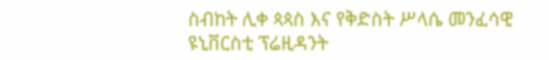ስብከት ሊቀ ጳጳስ እና የቅድስት ሥላሴ መንፈሳዊ ዩኒቨርስቲ ፕሬዚዳንት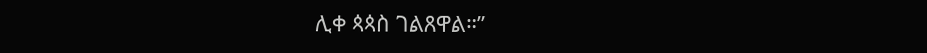ሊቀ ጳጳስ ገልጸዋል።”